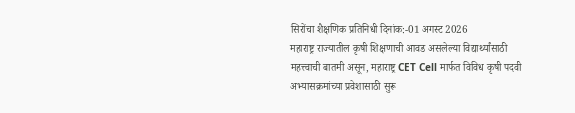सिरोंचा शैक्षणिक प्रतिनिधी दिनांक:-01 अगस्ट 2026
महाराष्ट्र राज्यातील कृषी शिक्षणाची आवड असलेल्या विद्यार्थ्यांसाठी महत्त्वाची बातमी असून, महाराष्ट्र CET Cell मार्फत विविध कृषी पदवी अभ्यासक्रमांच्या प्रवेशासाठी सुरू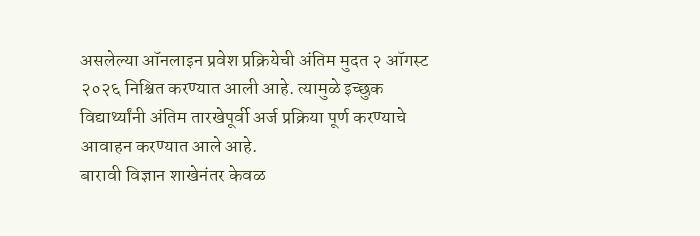असलेल्या ऑनलाइन प्रवेश प्रक्रियेची अंतिम मुदत २ ऑगस्ट २०२६ निश्चित करण्यात आली आहे. त्यामुळे इच्छुक विद्यार्थ्यांनी अंतिम तारखेपूर्वी अर्ज प्रक्रिया पूर्ण करण्याचे आवाहन करण्यात आले आहे.
बारावी विज्ञान शाखेनंतर केवळ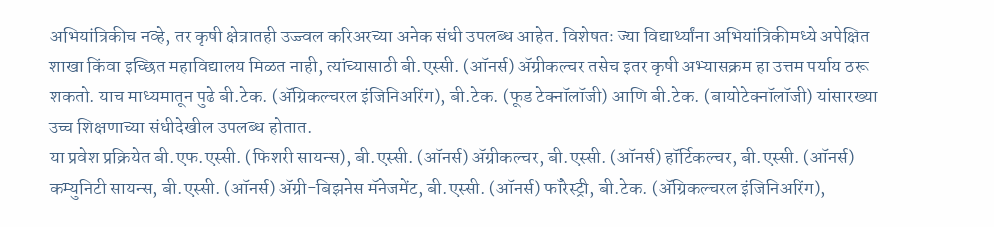अभियांत्रिकीच नव्हे, तर कृषी क्षेत्रातही उज्ज्वल करिअरच्या अनेक संधी उपलब्ध आहेत. विशेषतः ज्या विद्यार्थ्यांना अभियांत्रिकीमध्ये अपेक्षित शाखा किंवा इच्छित महाविद्यालय मिळत नाही, त्यांच्यासाठी बी.एस्सी. (ऑनर्स) ॲग्रीकल्चर तसेच इतर कृषी अभ्यासक्रम हा उत्तम पर्याय ठरू शकतो. याच माध्यमातून पुढे बी.टेक. (ॲग्रिकल्चरल इंजिनिअरिंग), बी.टेक. (फूड टेक्नॉलॉजी) आणि बी.टेक. (बायोटेक्नॉलॉजी) यांसारख्या उच्च शिक्षणाच्या संधीदेखील उपलब्ध होतात.
या प्रवेश प्रक्रियेत बी.एफ.एस्सी. (फिशरी सायन्स), बी.एस्सी. (ऑनर्स) ॲग्रीकल्चर, बी.एस्सी. (ऑनर्स) हॉर्टिकल्चर, बी.एस्सी. (ऑनर्स) कम्युनिटी सायन्स, बी.एस्सी. (ऑनर्स) ॲग्री-बिझनेस मॅनेजमेंट, बी.एस्सी. (ऑनर्स) फॉरेस्ट्री, बी.टेक. (ॲग्रिकल्चरल इंजिनिअरिंग),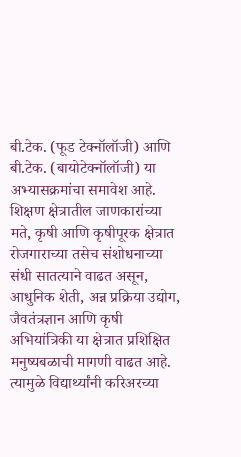बी.टेक. (फूड टेक्नॉलॉजी) आणि बी.टेक. (बायोटेक्नॉलॉजी) या अभ्यासक्रमांचा समावेश आहे.
शिक्षण क्षेत्रातील जाणकारांच्या मते, कृषी आणि कृषीपूरक क्षेत्रात रोजगाराच्या तसेच संशोधनाच्या संधी सातत्याने वाढत असून, आधुनिक शेती, अन्न प्रक्रिया उद्योग, जैवतंत्रज्ञान आणि कृषी अभियांत्रिकी या क्षेत्रात प्रशिक्षित मनुष्यबळाची मागणी वाढत आहे. त्यामुळे विद्यार्थ्यांनी करिअरच्या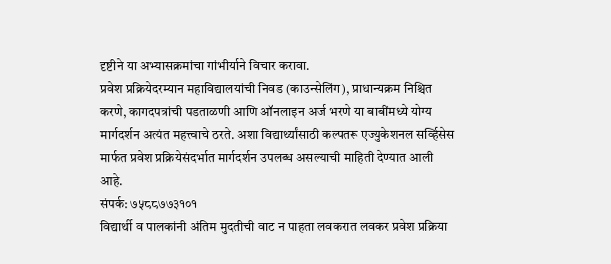दृष्टीने या अभ्यासक्रमांचा गांभीर्याने विचार करावा.
प्रवेश प्रक्रियेदरम्यान महाविद्यालयांची निवड (काउन्सेलिंग), प्राधान्यक्रम निश्चित करणे, कागदपत्रांची पडताळणी आणि ऑनलाइन अर्ज भरणे या बाबींमध्ये योग्य मार्गदर्शन अत्यंत महत्त्वाचे ठरते. अशा विद्यार्थ्यांसाठी कल्पतरू एज्युकेशनल सर्व्हिसेस मार्फत प्रवेश प्रक्रियेसंदर्भात मार्गदर्शन उपलब्ध असल्याची माहिती देण्यात आली आहे.
संपर्क: ७५८८७७३१०१
विद्यार्थी व पालकांनी अंतिम मुदतीची वाट न पाहता लवकरात लवकर प्रवेश प्रक्रिया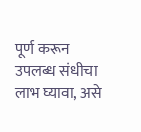पूर्ण करून उपलब्ध संधीचा लाभ घ्यावा, असे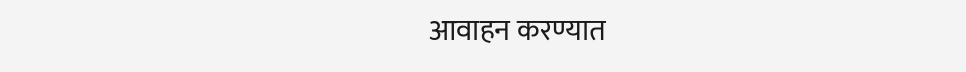आवाहन करण्यात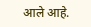आले आहे.